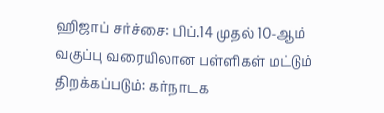ஹிஜாப் சர்ச்சை: பிப்.14 முதல் 10-ஆம் வகுப்பு வரையிலான பள்ளிகள் மட்டும் திறக்கப்படும்: கர்நாடக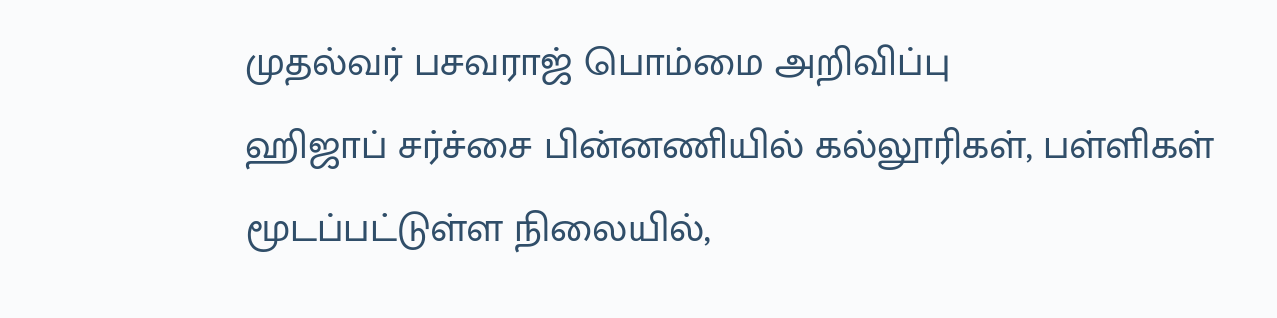முதல்வர் பசவராஜ் பொம்மை அறிவிப்பு
ஹிஜாப் சர்ச்சை பின்னணியில் கல்லூரிகள், பள்ளிகள் மூடப்பட்டுள்ள நிலையில்,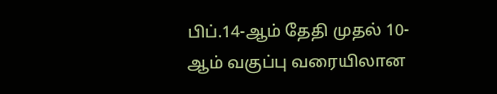பிப்.14-ஆம் தேதி முதல் 10-ஆம் வகுப்பு வரையிலான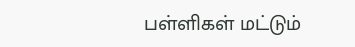பள்ளிகள் மட்டும்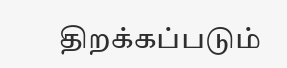திறக்கப்படும்